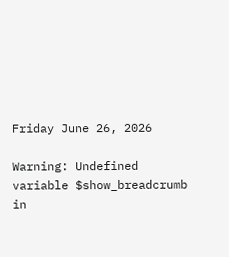Friday June 26, 2026

Warning: Undefined variable $show_breadcrumb in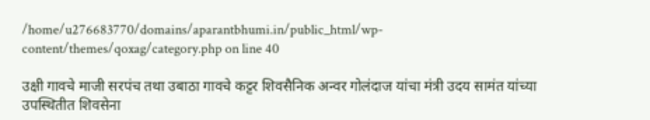/home/u276683770/domains/aparantbhumi.in/public_html/wp-content/themes/qoxag/category.php on line 40

उक्षी गावचे माजी सरपंच तथा उबाठा गावचे कट्टर शिवसैनिक अन्वर गोलंदाज यांचा मंत्री उदय सामंत यांच्या उपस्थितीत शिवसेना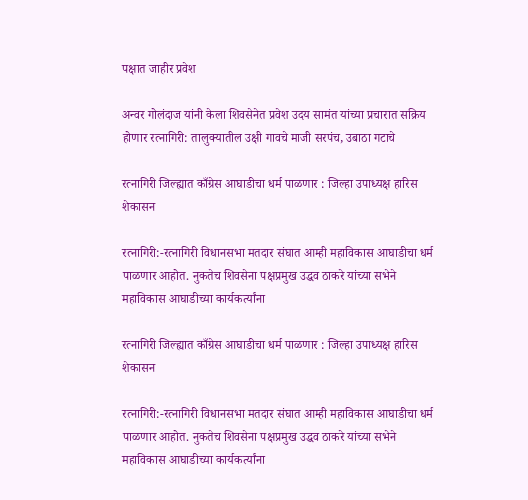पक्षात जाहीर प्रवेश

अन्वर गोलंदाज यांनी केला शिवसेनेत प्रवेश उदय सामंत यांच्या प्रचारात सक्रिय होणार रत्नागिरी: तालुक्यातील उक्षी गावचे माजी सरपंच, उबाठा गटाचे

रत्नागिरी जिल्ह्यात काँग्रेस आघाडीचा धर्म पाळणार : जिल्हा उपाध्यक्ष हारिस शेकासन

रत्नागिरी:-रत्नागिरी विधानसभा मतदार संघात आम्ही महाविकास आघाडीचा धर्म पाळणार आहोत. नुकतेच शिवसेना पक्षप्रमुख उद्धव ठाकरे यांच्या सभेने महाविकास आघाडीच्या कार्यकर्त्यांना

रत्नागिरी जिल्ह्यात काँग्रेस आघाडीचा धर्म पाळणार : जिल्हा उपाध्यक्ष हारिस शेकासन

रत्नागिरी:-रत्नागिरी विधानसभा मतदार संघात आम्ही महाविकास आघाडीचा धर्म पाळणार आहोत. नुकतेच शिवसेना पक्षप्रमुख उद्धव ठाकरे यांच्या सभेने महाविकास आघाडीच्या कार्यकर्त्यांना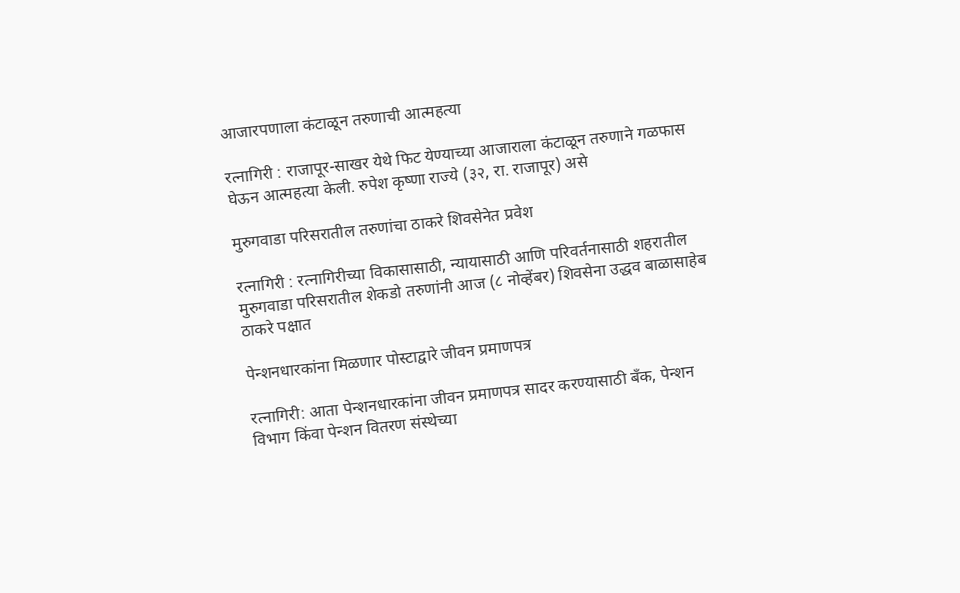आजारपणाला कंटाळून तरुणाची आत्महत्या

रत्नागिरी : राजापूर-साखर येथे फिट येण्याच्या आजाराला कंटाळून तरुणाने गळफास घेऊन आत्महत्या केली. रुपेश कृष्णा राज्ये (३२, रा. राजापूर) असे

मुरुगवाडा परिसरातील तरुणांचा ठाकरे शिवसेनेत प्रवेश

रत्नागिरी : रत्नागिरीच्या विकासासाठी, न्यायासाठी आणि परिवर्तनासाठी शहरातील मुरुगवाडा परिसरातील शेकडो तरुणांनी आज (८ नोव्हेंबर) शिवसेना उद्धव बाळासाहेब ठाकरे पक्षात

पेन्शनधारकांना मिळणार पोस्टाद्वारे जीवन प्रमाणपत्र

रत्नागिरी: आता पेन्शनधारकांना जीवन प्रमाणपत्र सादर करण्यासाठी बँक, पेन्शन विभाग किंवा पेन्शन वितरण संस्थेच्या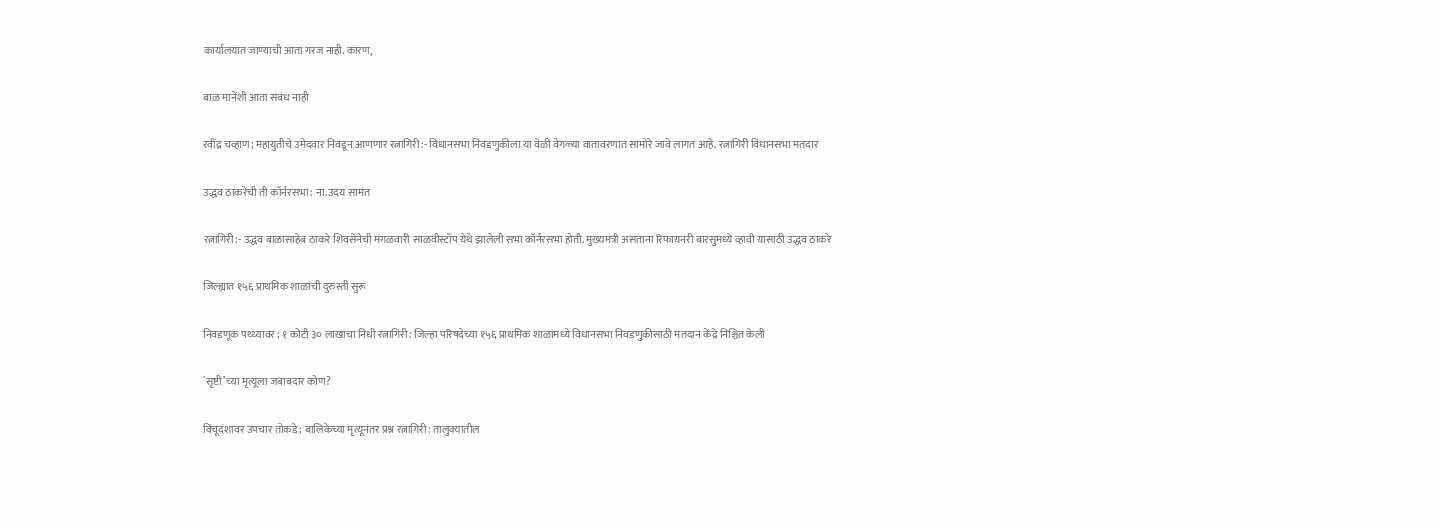कार्यालयात जाण्याची आता गरज नाही. कारण,

बाळ मानेंशी आता संबंध नाही

रवींद्र चव्हाण; महायुतीचे उमेदवार निवडून आणणार रत्नागिरी:- विधानसभा निवडणुकीला या वेळी वेगळ्या वातावरणात सामोरे जावे लागत आहे. रत्नागिरी विधानसभा मतदार

उद्धव ठाकरेंची ती कॉर्नरसभा: ना.उदय सामंत

रत्नागिरी:- उद्धव बाळासाहेब ठाकरे शिवसेनेची मंगळवारी साळवीस्टॉप येथे झालेली सभा कॉर्नरसभा होती. मुख्यमंत्री असताना रिफायनरी बारसुमध्ये व्हावी यासाठी उद्धव ठाकरे

जिल्ह्यात १५६ प्राथमिक शाळांची दुरुस्ती सुरू

निवडणूक पथ्थ्यावर ; १ कोटी ३० लाखांचा निधी रत्नागिरी: जिल्हा परिषदेच्या १५६ प्राथमिक शाळांमध्ये विधानसभा निवडणुकीसाठी मतदान केंद्रे निश्चित केली

`सृष्टी’च्या मृत्यूला जबाबदार कोण?

विंचूदंशावर उपचार तोकडे ; बालिकेच्या मृत्यूनंतर प्रश्न रत्नागिरी: तालुक्यातील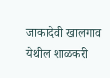जाकादेवी खालगाव येथील शाळकरी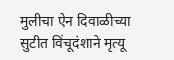मुलीचा ऐन दिवाळीच्या सुटीत विंचूदंशाने मृत्यू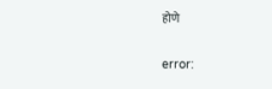होणे

error: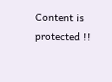Content is protected !!